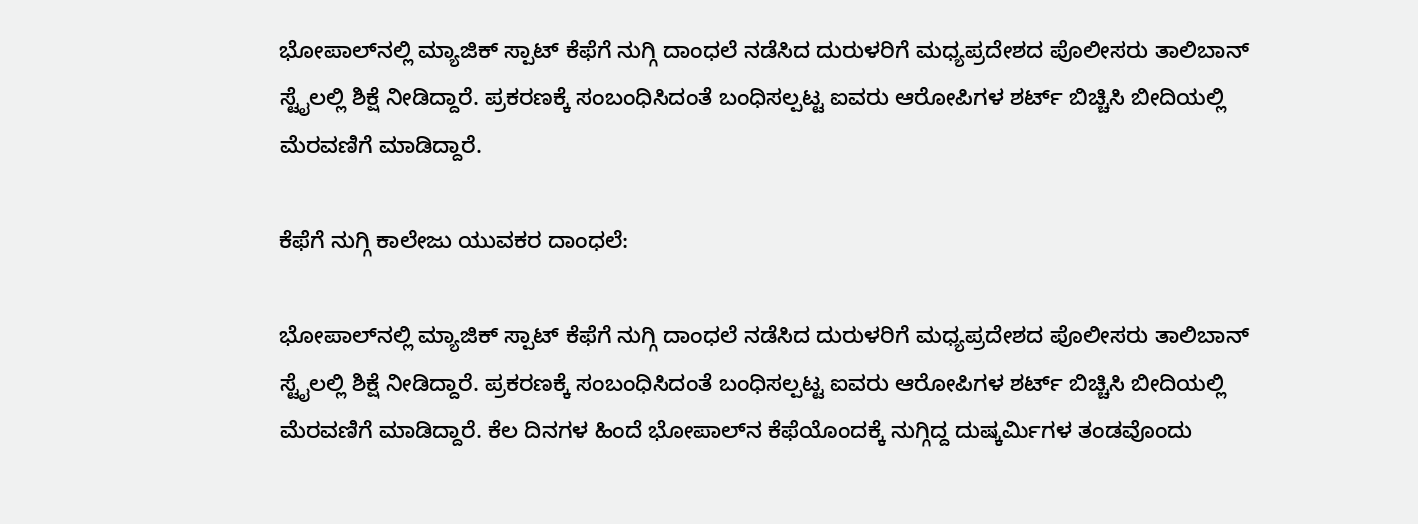ಭೋಪಾಲ್‌ನಲ್ಲಿ ಮ್ಯಾಜಿಕ್ ಸ್ಪಾಟ್ ಕೆಫೆಗೆ ನುಗ್ಗಿ ದಾಂಧಲೆ ನಡೆಸಿದ ದುರುಳರಿಗೆ ಮಧ್ಯಪ್ರದೇಶದ ಪೊಲೀಸರು ತಾಲಿಬಾನ್ ಸ್ಟೈಲಲ್ಲಿ ಶಿಕ್ಷೆ ನೀಡಿದ್ದಾರೆ. ಪ್ರಕರಣಕ್ಕೆ ಸಂಬಂಧಿಸಿದಂತೆ ಬಂಧಿಸಲ್ಪಟ್ಟ ಐವರು ಆರೋಪಿಗಳ ಶರ್ಟ್ ಬಿಚ್ಚಿಸಿ ಬೀದಿಯಲ್ಲಿ ಮೆರವಣಿಗೆ ಮಾಡಿದ್ದಾರೆ.

ಕೆಫೆಗೆ ನುಗ್ಗಿ ಕಾಲೇಜು ಯುವಕರ ದಾಂಧಲೆ:

ಭೋಪಾಲ್‌ನಲ್ಲಿ ಮ್ಯಾಜಿಕ್ ಸ್ಪಾಟ್ ಕೆಫೆಗೆ ನುಗ್ಗಿ ದಾಂಧಲೆ ನಡೆಸಿದ ದುರುಳರಿಗೆ ಮಧ್ಯಪ್ರದೇಶದ ಪೊಲೀಸರು ತಾಲಿಬಾನ್ ಸ್ಟೈಲಲ್ಲಿ ಶಿಕ್ಷೆ ನೀಡಿದ್ದಾರೆ. ಪ್ರಕರಣಕ್ಕೆ ಸಂಬಂಧಿಸಿದಂತೆ ಬಂಧಿಸಲ್ಪಟ್ಟ ಐವರು ಆರೋಪಿಗಳ ಶರ್ಟ್ ಬಿಚ್ಚಿಸಿ ಬೀದಿಯಲ್ಲಿ ಮೆರವಣಿಗೆ ಮಾಡಿದ್ದಾರೆ. ಕೆಲ ದಿನಗಳ ಹಿಂದೆ ಭೋಪಾಲ್‌ನ ಕೆಫೆಯೊಂದಕ್ಕೆ ನುಗ್ಗಿದ್ದ ದುಷ್ಕರ್ಮಿಗಳ ತಂಡವೊಂದು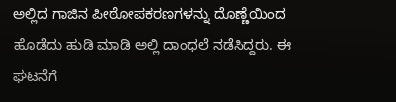ಅಲ್ಲಿದ ಗಾಜಿನ ಪೀಠೋಪಕರಣಗಳನ್ನು ದೊಣ್ಣೆಯಿಂದ ಹೊಡೆದು ಹುಡಿ ಮಾಡಿ ಅಲ್ಲಿ ದಾಂಧಲೆ ನಡೆಸಿದ್ದರು. ಈ ಘಟನೆಗೆ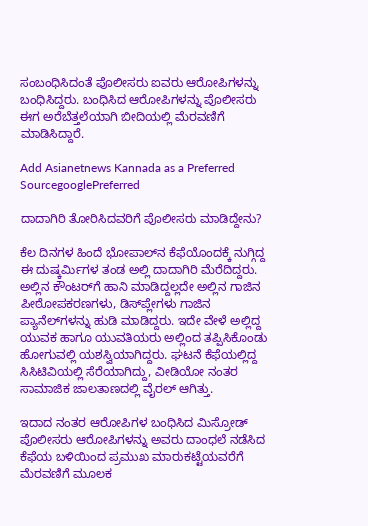ಸಂಬಂಧಿಸಿದಂತೆ ಪೊಲೀಸರು ಐವರು ಆರೋಪಿಗಳನ್ನು ಬಂಧಿಸಿದ್ದರು. ಬಂಧಿಸಿದ ಆರೋಪಿಗಳನ್ನು ಪೊಲೀಸರು ಈಗ ಅರೆಬೆತ್ತಲೆಯಾಗಿ ಬೀದಿಯಲ್ಲಿ ಮೆರವಣಿಗೆ ಮಾಡಿಸಿದ್ದಾರೆ.

Add Asianetnews Kannada as a Preferred SourcegooglePreferred

ದಾದಾಗಿರಿ ತೋರಿಸಿದವರಿಗೆ ಪೊಲೀಸರು ಮಾಡಿದ್ದೇನು?

ಕೆಲ ದಿನಗಳ ಹಿಂದೆ ಭೋಪಾಲ್‌ನ ಕೆಫೆಯೊಂದಕ್ಕೆ ನುಗ್ಗಿದ್ದ ಈ ದುಷ್ಕರ್ಮಿಗಳ ತಂಡ ಅಲ್ಲಿ ದಾದಾಗಿರಿ ಮೆರೆದಿದ್ದರು. ಅಲ್ಲಿನ ಕೌಂಟರ್‌ಗೆ ಹಾನಿ ಮಾಡಿದ್ದಲ್ಲದೇ ಅಲ್ಲಿನ ಗಾಜಿನ ಪೀಠೋಪಕರಣಗಳು, ಡಿಸ್‌ಪ್ಲೇಗಳು ಗಾಜಿನ ಪ್ಯಾನೆಲ್‌ಗಳನ್ನು ಹುಡಿ ಮಾಡಿದ್ದರು. ಇದೇ ವೇಳೆ ಅಲ್ಲಿದ್ದ ಯುವಕ ಹಾಗೂ ಯುವತಿಯರು ಅಲ್ಲಿಂದ ತಪ್ಪಿಸಿಕೊಂಡು ಹೋಗುವಲ್ಲಿ ಯಶಸ್ವಿಯಾಗಿದ್ದರು. ಘಟನೆ ಕೆಫೆಯಲ್ಲಿದ್ದ ಸಿಸಿಟಿವಿಯಲ್ಲಿ ಸೆರೆಯಾಗಿದ್ದು, ವೀಡಿಯೋ ನಂತರ ಸಾಮಾಜಿಕ ಜಾಲತಾಣದಲ್ಲಿ ವೈರಲ್ ಆಗಿತ್ತು.

ಇದಾದ ನಂತರ ಆರೋಪಿಗಳ ಬಂಧಿಸಿದ ಮಿಸ್ರೋಡ್ ಪೊಲೀಸರು ಆರೋಪಿಗಳನ್ನು ಅವರು ದಾಂಧಲೆ ನಡೆಸಿದ ಕೆಫೆಯ ಬಳಿಯಿಂದ ಪ್ರಮುಖ ಮಾರುಕಟ್ಟೆಯವರೆಗೆ ಮೆರವಣಿಗೆ ಮೂಲಕ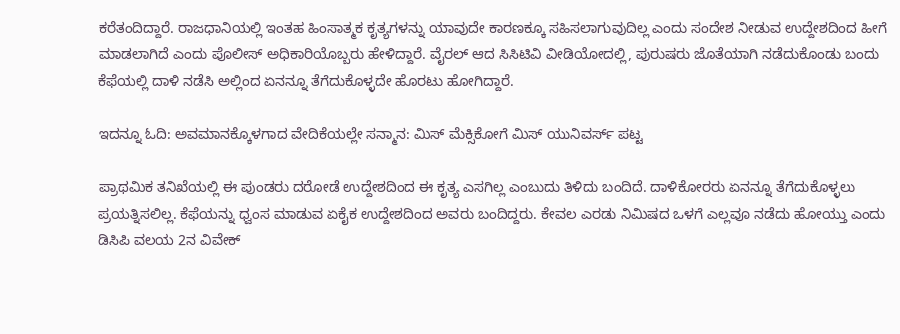ಕರೆತಂದಿದ್ದಾರೆ. ರಾಜಧಾನಿಯಲ್ಲಿ ಇಂತಹ ಹಿಂಸಾತ್ಮಕ ಕೃತ್ಯಗಳನ್ನು ಯಾವುದೇ ಕಾರಣಕ್ಕೂ ಸಹಿಸಲಾಗುವುದಿಲ್ಲ ಎಂದು ಸಂದೇಶ ನೀಡುವ ಉದ್ದೇಶದಿಂದ ಹೀಗೆ ಮಾಡಲಾಗಿದೆ ಎಂದು ಪೊಲೀಸ್ ಅಧಿಕಾರಿಯೊಬ್ಬರು ಹೇಳಿದ್ದಾರೆ. ವೈರಲ್ ಆದ ಸಿಸಿಟಿವಿ ವೀಡಿಯೋದಲ್ಲಿ, ಪುರುಷರು ಜೊತೆಯಾಗಿ ನಡೆದುಕೊಂಡು ಬಂದು ಕೆಫೆಯಲ್ಲಿ ದಾಳಿ ನಡೆಸಿ ಅಲ್ಲಿಂದ ಏನನ್ನೂ ತೆಗೆದುಕೊಳ್ಳದೇ ಹೊರಟು ಹೋಗಿದ್ದಾರೆ.

ಇದನ್ನೂ ಓದಿ: ಅವಮಾನಕ್ಕೊಳಗಾದ ವೇದಿಕೆಯಲ್ಲೇ ಸನ್ಮಾನ: ಮಿಸ್ ಮೆಕ್ಸಿಕೋಗೆ ಮಿಸ್‌ ಯುನಿವರ್ಸ್ ಪಟ್ಟ

ಪ್ರಾಥಮಿಕ ತನಿಖೆಯಲ್ಲಿ ಈ ಪುಂಡರು ದರೋಡೆ ಉದ್ದೇಶದಿಂದ ಈ ಕೃತ್ಯ ಎಸಗಿಲ್ಲ ಎಂಬುದು ತಿಳಿದು ಬಂದಿದೆ. ದಾಳಿಕೋರರು ಏನನ್ನೂ ತೆಗೆದುಕೊಳ್ಳಲು ಪ್ರಯತ್ನಿಸಲಿಲ್ಲ. ಕೆಫೆಯನ್ನು ಧ್ವಂಸ ಮಾಡುವ ಏಕೈಕ ಉದ್ದೇಶದಿಂದ ಅವರು ಬಂದಿದ್ದರು. ಕೇವಲ ಎರಡು ನಿಮಿಷದ ಒಳಗೆ ಎಲ್ಲವೂ ನಡೆದು ಹೋಯ್ತು ಎಂದು ಡಿಸಿಪಿ ವಲಯ 2ನ ವಿವೇಕ್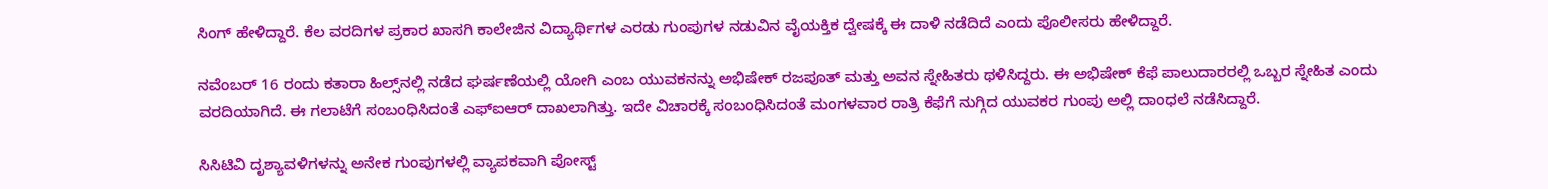ಸಿಂಗ್ ಹೇಳಿದ್ದಾರೆ. ಕೆಲ ವರದಿಗಳ ಪ್ರಕಾರ ಖಾಸಗಿ ಕಾಲೇಜಿನ ವಿದ್ಯಾರ್ಥಿಗಳ ಎರಡು ಗುಂಪುಗಳ ನಡುವಿನ ವೈಯಕ್ತಿಕ ದ್ವೇಷಕ್ಕೆ ಈ ದಾಳಿ ನಡೆದಿದೆ ಎಂದು ಪೊಲೀಸರು ಹೇಳಿದ್ದಾರೆ.

ನವೆಂಬರ್ 16 ರಂದು ಕತಾರಾ ಹಿಲ್ಸ್‌ನಲ್ಲಿ ನಡೆದ ಘರ್ಷಣೆಯಲ್ಲಿ ಯೋಗಿ ಎಂಬ ಯುವಕನನ್ನು ಅಭಿಷೇಕ್ ರಜಪೂತ್ ಮತ್ತು ಅವನ ಸ್ನೇಹಿತರು ಥಳಿಸಿದ್ದರು. ಈ ಅಭಿಷೇಕ್ ಕೆಫೆ ಪಾಲುದಾರರಲ್ಲಿ ಒಬ್ಬರ ಸ್ನೇಹಿತ ಎಂದು ವರದಿಯಾಗಿದೆ. ಈ ಗಲಾಟೆಗೆ ಸಂಬಂಧಿಸಿದಂತೆ ಎಫ್‌ಐಆರ್ ದಾಖಲಾಗಿತ್ತು. ಇದೇ ವಿಚಾರಕ್ಕೆ ಸಂಬಂಧಿಸಿದಂತೆ ಮಂಗಳವಾರ ರಾತ್ರಿ ಕೆಫೆಗೆ ನುಗ್ಗಿದ ಯುವಕರ ಗುಂಪು ಅಲ್ಲಿ ದಾಂಧಲೆ ನಡೆಸಿದ್ದಾರೆ.

ಸಿಸಿಟಿವಿ ದೃಶ್ಯಾವಳಿಗಳನ್ನು ಅನೇಕ ಗುಂಪುಗಳಲ್ಲಿ ವ್ಯಾಪಕವಾಗಿ ಪೋಸ್ಟ್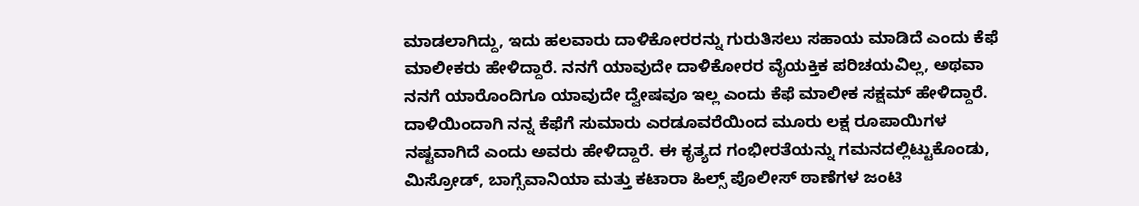ಮಾಡಲಾಗಿದ್ದು, ಇದು ಹಲವಾರು ದಾಳಿಕೋರರನ್ನು ಗುರುತಿಸಲು ಸಹಾಯ ಮಾಡಿದೆ ಎಂದು ಕೆಫೆ ಮಾಲೀಕರು ಹೇಳಿದ್ದಾರೆ. ನನಗೆ ಯಾವುದೇ ದಾಳಿಕೋರರ ವೈಯಕ್ತಿಕ ಪರಿಚಯವಿಲ್ಲ, ಅಥವಾ ನನಗೆ ಯಾರೊಂದಿಗೂ ಯಾವುದೇ ದ್ವೇಷವೂ ಇಲ್ಲ ಎಂದು ಕೆಫೆ ಮಾಲೀಕ ಸಕ್ಷಮ್ ಹೇಳಿದ್ದಾರೆ. ದಾಳಿಯಿಂದಾಗಿ ನನ್ನ ಕೆಫೆಗೆ ಸುಮಾರು ಎರಡೂವರೆಯಿಂದ ಮೂರು ಲಕ್ಷ ರೂಪಾಯಿಗಳ ನಷ್ಟವಾಗಿದೆ ಎಂದು ಅವರು ಹೇಳಿದ್ದಾರೆ. ಈ ಕೃತ್ಯದ ಗಂಭೀರತೆಯನ್ನು ಗಮನದಲ್ಲಿಟ್ಟುಕೊಂಡು, ಮಿಸ್ರೋಡ್, ಬಾಗ್ಸೆವಾನಿಯಾ ಮತ್ತು ಕಟಾರಾ ಹಿಲ್ಸ್ ಪೊಲೀಸ್ ಠಾಣೆಗಳ ಜಂಟಿ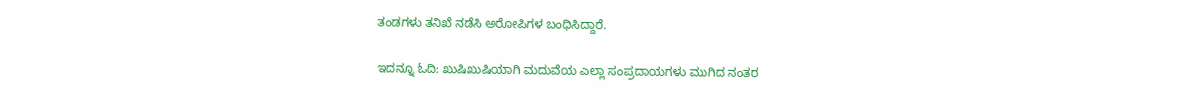ತಂಡಗಳು ತನಿಖೆ ನಡೆಸಿ ಅರೋಪಿಗಳ ಬಂಧಿಸಿದ್ದಾರೆ.

ಇದನ್ನೂ ಓದಿ: ಖುಷಿಖುಷಿಯಾಗಿ ಮದುವೆಯ ಎಲ್ಲಾ ಸಂಪ್ರದಾಯಗಳು ಮುಗಿದ ನಂತರ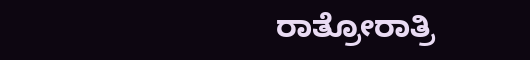ರಾತ್ರೋರಾತ್ರಿ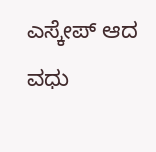ಎಸ್ಕೇಪ್ ಆದ ವಧು